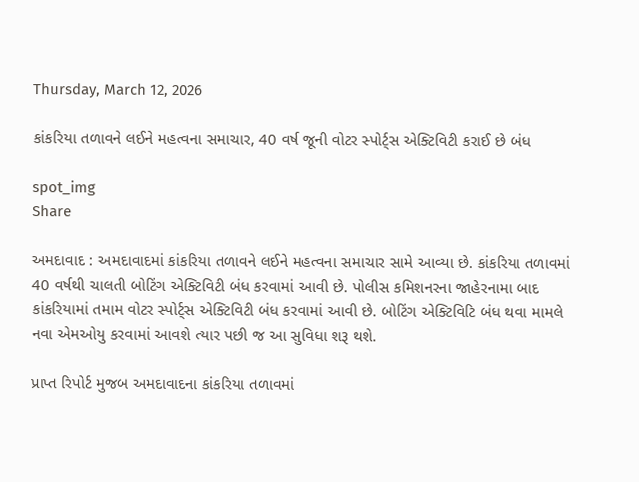Thursday, March 12, 2026

કાંકરિયા તળાવને લઈને મહત્વના સમાચાર, 40 વર્ષ જૂની વોટર સ્પોર્ટ્સ એક્ટિવિટી કરાઈ છે બંધ

spot_img
Share

અમદાવાદ : અમદાવાદમાં કાંકરિયા તળાવને લઈને મહત્વના સમાચાર સામે આવ્યા છે. કાંકરિયા તળાવમાં 40 વર્ષથી ચાલતી બોટિંગ એક્ટિવિટી બંધ કરવામાં આવી છે. પોલીસ કમિશનરના જાહેરનામા બાદ કાંકરિયામાં તમામ વોટર સ્પોર્ટ્સ એક્ટિવિટી બંધ કરવામાં આવી છે. બોટિંગ એક્ટિવિટિ બંધ થવા મામલે નવા એમઓયુ કરવામાં આવશે ત્યાર પછી જ આ સુવિધા શરૂ થશે.

પ્રાપ્ત રિપોર્ટ મુજબ અમદાવાદના કાંકરિયા તળાવમાં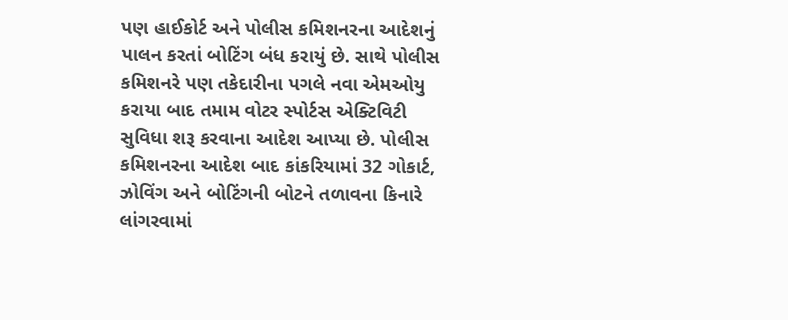પણ હાઈકોર્ટ અને પોલીસ કમિશનરના આદેશનું પાલન કરતાં બોટિંગ બંધ કરાયું છે. સાથે પોલીસ કમિશનરે પણ તકેદારીના પગલે નવા એમઓયુ કરાયા બાદ તમામ વોટર સ્પોર્ટસ એક્ટિવિટી સુવિધા શરૂ કરવાના આદેશ આપ્યા છે. પોલીસ કમિશનરના આદેશ બાદ કાંકરિયામાં 32 ગોકાર્ટ, ઝોવિંગ અને બોટિંગની બોટને તળાવના કિનારે લાંગરવામાં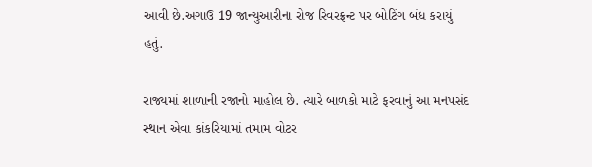આવી છે.અગાઉ 19 જાન્યુઆરીના રોજ રિવરફ્રન્ટ પર બોટિંગ બંધ કરાયું હતું.

રાજ્યમાં શાળાની રજાનો માહોલ છે. ત્યારે બાળકો માટે ફરવાનું આ મનપસંદ સ્થાન એવા કાંકરિયામાં તમામ વોટર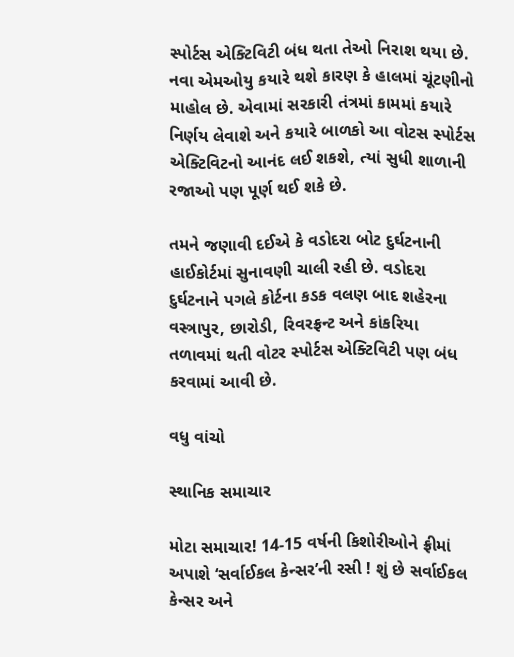સ્પોર્ટસ એક્ટિવિટી બંધ થતા તેઓ નિરાશ થયા છે. નવા એમઓયુ કયારે થશે કારણ કે હાલમાં ચૂંટણીનો માહોલ છે. એવામાં સરકારી તંત્રમાં કામમાં કયારે નિર્ણય લેવાશે અને કયારે બાળકો આ વોટસ સ્પોર્ટસ એક્ટિવિટનો આનંદ લઈ શકશે, ત્યાં સુધી શાળાની રજાઓ પણ પૂર્ણ થઈ શકે છે.

તમને જણાવી દઈએ કે વડોદરા બોટ દુર્ઘટનાની હાઈકોર્ટમાં સુનાવણી ચાલી રહી છે. વડોદરા દુર્ઘટનાને પગલે કોર્ટના કડક વલણ બાદ શહેરના વસ્ત્રાપુર, છારોડી, રિવરફ્રન્ટ અને કાંકરિયા તળાવમાં થતી વોટર સ્પોર્ટસ એક્ટિવિટી પણ બંધ કરવામાં આવી છે.

વધુ વાંચો

સ્થાનિક સમાચાર

મોટા સમાચાર! 14-15 વર્ષની કિશોરીઓને ફ્રીમાં અપાશે ‘સર્વાઈકલ કેન્સર’ની રસી ! શું છે સર્વાઈકલ કેન્સર અને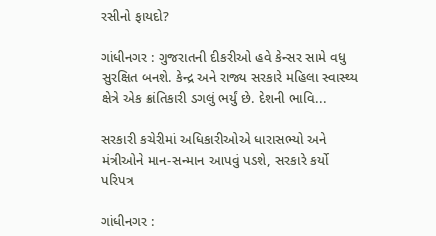રસીનો ફાયદો?

ગાંધીનગર : ગુજરાતની દીકરીઓ હવે કેન્સર સામે વધુ સુરક્ષિત બનશે. કેન્દ્ર અને રાજ્ય સરકારે મહિલા સ્વાસ્થ્ય ક્ષેત્રે એક ક્રાંતિકારી ડગલું ભર્યું છે. દેશની ભાવિ...

સરકારી કચેરીમાં અધિકારીઓએ ધારાસભ્યો અને મંત્રીઓને માન-સન્માન આપવું પડશે, સરકારે કર્યો પરિપત્ર

ગાંધીનગર :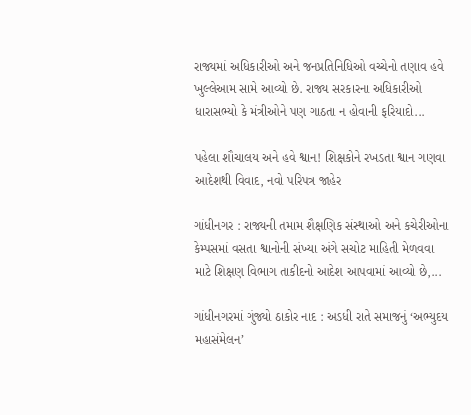રાજ્યમાં અધિકારીઓ અને જનપ્રતિનિધિઓ વચ્ચેનો તણાવ હવે ખુલ્લેઆમ સામે આવ્યો છે. રાજ્ય સરકારના અધિકારીઓ ધારાસભ્યો કે મંત્રીઓને પણ ગાઠતા ન હોવાની ફરિયાદો...

પહેલા શૌચાલય અને હવે શ્વાન! શિક્ષકોને રખડતા શ્વાન ગણવા આદેશથી વિવાદ, નવો પરિપત્ર જાહેર

ગાંધીનગર : રાજ્યની તમામ શૈક્ષણિક સંસ્થાઓ અને કચેરીઓના કેમ્પસમાં વસતા શ્વાનોની સંખ્યા અંગે સચોટ માહિતી મેળવવા માટે શિક્ષણ વિભાગ તાકીદનો આદેશ આપવામાં આવ્યો છે,...

ગાંધીનગરમાં ગુંજ્યો ઠાકોર નાદ : અડધી રાતે સમાજનું ‘અભ્યુદય મહાસંમેલન’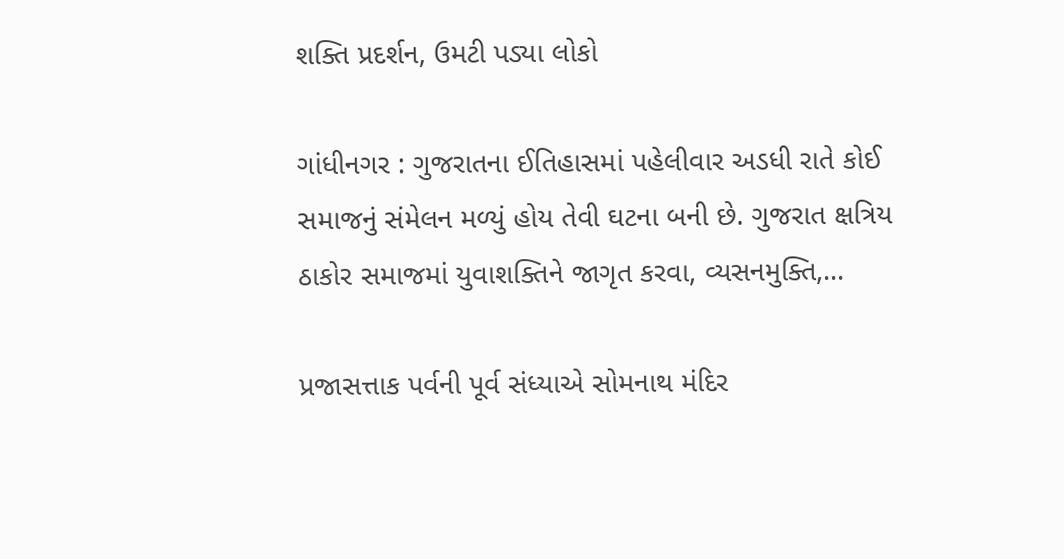શક્તિ પ્રદર્શન, ઉમટી પડ્યા લોકો

ગાંધીનગર : ગુજરાતના ઈતિહાસમાં પહેલીવાર અડધી રાતે કોઈ સમાજનું સંમેલન મળ્યું હોય તેવી ઘટના બની છે. ગુજરાત ક્ષત્રિય ઠાકોર સમાજમાં યુવાશક્તિને જાગૃત કરવા, વ્યસનમુક્તિ,...

પ્રજાસત્તાક પર્વની પૂર્વ સંધ્યાએ સોમનાથ મંદિર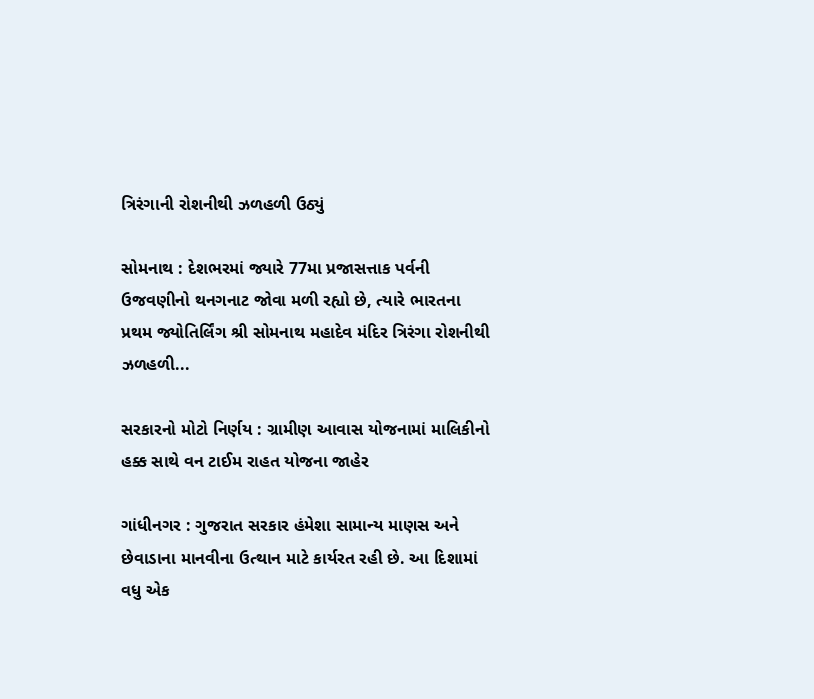ત્રિરંગાની રોશનીથી ઝળહળી ઉઠ્યું

સોમનાથ : દેશભરમાં જ્યારે 77મા પ્રજાસત્તાક પર્વની ઉજવણીનો થનગનાટ જોવા મળી રહ્યો છે, ત્યારે ભારતના પ્રથમ જ્યોતિર્લિંગ શ્રી સોમનાથ મહાદેવ મંદિર ત્રિરંગા રોશનીથી ઝળહળી...

સરકારનો મોટો નિર્ણય : ગ્રામીણ આવાસ યોજનામાં માલિકીનો હક્ક સાથે વન ટાઈમ રાહત યોજના જાહેર

ગાંધીનગર : ગુજરાત સરકાર હંમેશા સામાન્ય માણસ અને છેવાડાના માનવીના ઉત્થાન માટે કાર્યરત રહી છે. આ દિશામાં વધુ એક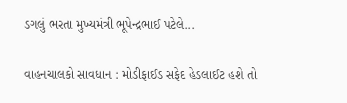ડગલું ભરતા મુખ્યમંત્રી ભૂપેન્દ્રભાઈ પટેલે...

વાહનચાલકો સાવધાન : મોડીફાઈડ સફેદ હેડલાઈટ હશે તો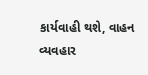કાર્યવાહી થશે, વાહન વ્યવહાર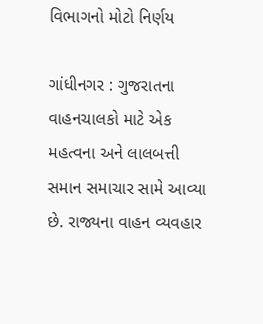વિભાગનો મોટો નિર્ણય

ગાંધીનગર : ગુજરાતના વાહનચાલકો માટે એક મહત્વના અને લાલબત્તી સમાન સમાચાર સામે આવ્યા છે. રાજ્યના વાહન વ્યવહાર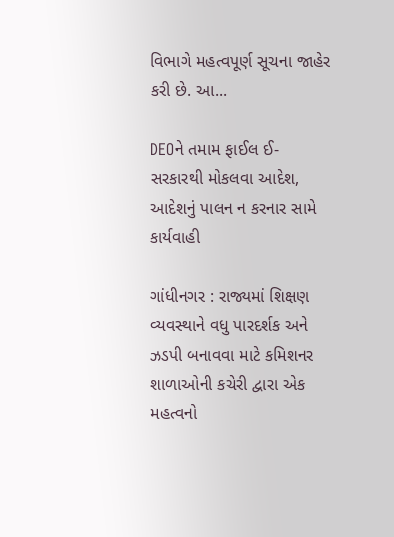વિભાગે મહત્વપૂર્ણ સૂચના જાહેર કરી છે. આ...

DEOને તમામ ફાઈલ ઈ-સરકારથી મોકલવા આદેશ, આદેશનું પાલન ન કરનાર સામે કાર્યવાહી

ગાંધીનગર : રાજ્યમાં શિક્ષણ વ્યવસ્થાને વધુ પારદર્શક અને ઝડપી બનાવવા માટે કમિશનર શાળાઓની કચેરી દ્વારા એક મહત્વનો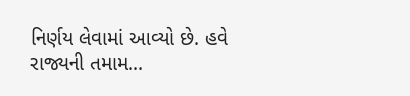નિર્ણય લેવામાં આવ્યો છે. હવે રાજ્યની તમામ...